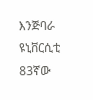እንጅባራ ዩኒቨርሲቲ 83ኛው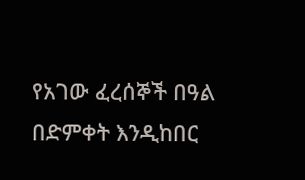የአገው ፈረሰኞች በዓል በድምቀት እንዲከበር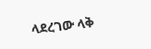ላደረገው ላቅ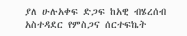ያለ ሁሉአቀፍ ድጋፍ ከአዊ ብሄረሰብ አስተዳደር የምስጋና ሰርተፍኬት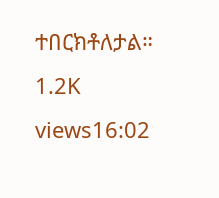ተበርክቶለታል። 1.2K views16:02